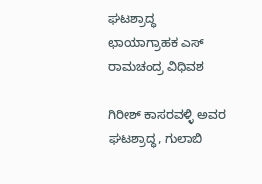ಘಟಶ್ರಾದ್ಧ ಛಾಯಾಗ್ರಾಹಕ ಎಸ್ ರಾಮಚಂದ್ರ ವಿಧಿವಶ

ಗಿರೀಶ್ ಕಾಸರವಳ್ಳಿ ಅವರ ಘಟಶ್ರಾದ್ಧ, ಗುಲಾಬಿ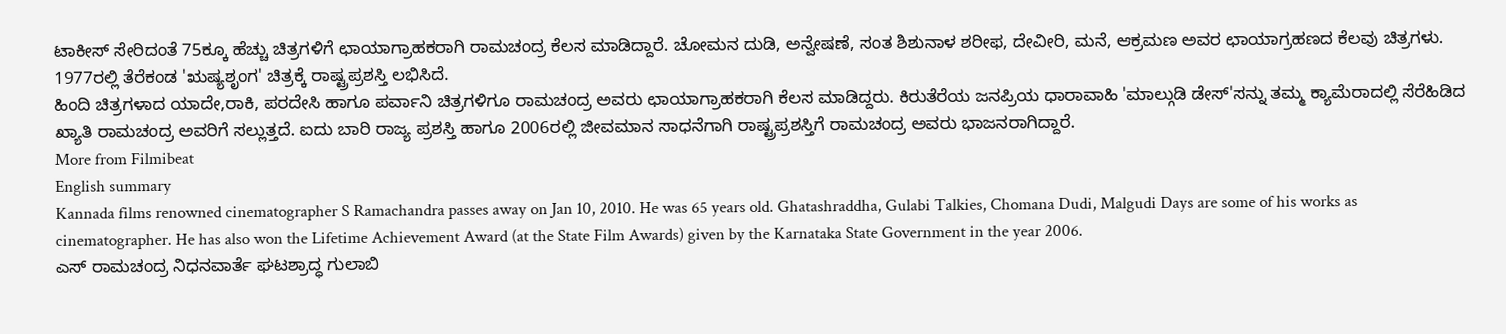ಟಾಕೀಸ್ ಸೇರಿದಂತೆ 75ಕ್ಕೂ ಹೆಚ್ಚು ಚಿತ್ರಗಳಿಗೆ ಛಾಯಾಗ್ರಾಹಕರಾಗಿ ರಾಮಚಂದ್ರ ಕೆಲಸ ಮಾಡಿದ್ದಾರೆ. ಚೋಮನ ದುಡಿ, ಅನ್ವೇಷಣೆ, ಸಂತ ಶಿಶುನಾಳ ಶರೀಫ, ದೇವೀರಿ, ಮನೆ, ಆಕ್ರಮಣ ಅವರ ಛಾಯಾಗ್ರಹಣದ ಕೆಲವು ಚಿತ್ರಗಳು. 1977ರಲ್ಲಿ ತೆರೆಕಂಡ 'ಋಷ್ಯಶೃಂಗ' ಚಿತ್ರಕ್ಕೆ ರಾಷ್ಟ್ರಪ್ರಶಸ್ತಿ ಲಭಿಸಿದೆ.
ಹಿಂದಿ ಚಿತ್ರಗಳಾದ ಯಾದೇ,ರಾಕಿ, ಪರದೇಸಿ ಹಾಗೂ ಪರ್ವಾನಿ ಚಿತ್ರಗಳಿಗೂ ರಾಮಚಂದ್ರ ಅವರು ಛಾಯಾಗ್ರಾಹಕರಾಗಿ ಕೆಲಸ ಮಾಡಿದ್ದರು. ಕಿರುತೆರೆಯ ಜನಪ್ರಿಯ ಧಾರಾವಾಹಿ 'ಮಾಲ್ಗುಡಿ ಡೇಸ್'ಸನ್ನು ತಮ್ಮ ಕ್ಯಾಮೆರಾದಲ್ಲಿ ಸೆರೆಹಿಡಿದ ಖ್ಯಾತಿ ರಾಮಚಂದ್ರ ಅವರಿಗೆ ಸಲ್ಲುತ್ತದೆ. ಐದು ಬಾರಿ ರಾಜ್ಯ ಪ್ರಶಸ್ತಿ ಹಾಗೂ 2006ರಲ್ಲಿ ಜೀವಮಾನ ಸಾಧನೆಗಾಗಿ ರಾಷ್ಟ್ರಪ್ರಶಸ್ತಿಗೆ ರಾಮಚಂದ್ರ ಅವರು ಭಾಜನರಾಗಿದ್ದಾರೆ.
More from Filmibeat
English summary
Kannada films renowned cinematographer S Ramachandra passes away on Jan 10, 2010. He was 65 years old. Ghatashraddha, Gulabi Talkies, Chomana Dudi, Malgudi Days are some of his works as cinematographer. He has also won the Lifetime Achievement Award (at the State Film Awards) given by the Karnataka State Government in the year 2006.
ಎಸ್ ರಾಮಚಂದ್ರ ನಿಧನವಾರ್ತೆ ಘಟಶ್ರಾದ್ಧ ಗುಲಾಬಿ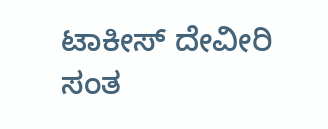ಟಾಕೀಸ್ ದೇವೀರಿ ಸಂತ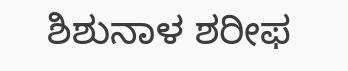ಶಿಶುನಾಳ ಶರೀಫ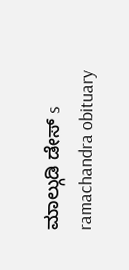ಮಾಲ್ಗುಡಿ ಡೇಸ್ s ramachandra obituary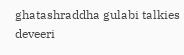ghatashraddha gulabi talkies deveeri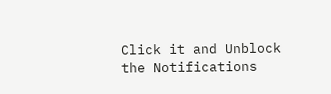Click it and Unblock the Notifications